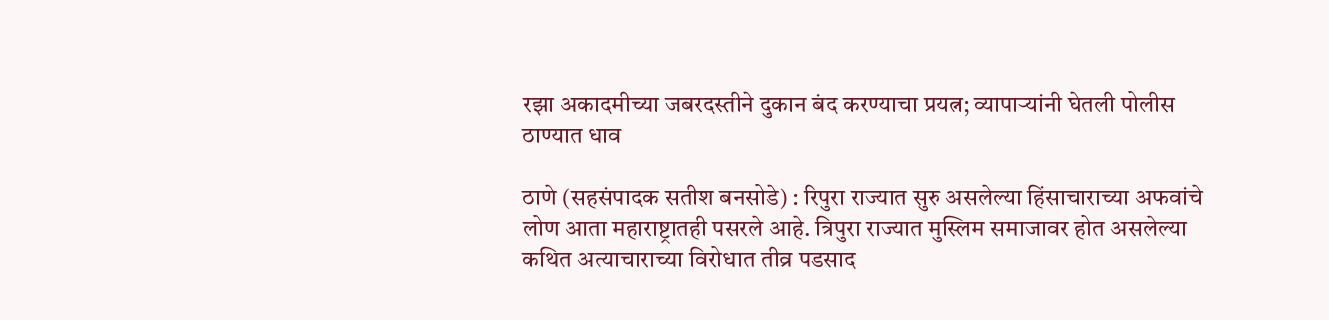रझा अकादमीच्या जबरदस्तीने दुकान बंद करण्याचा प्रयत्न; व्यापाऱ्यांनी घेतली पोलीस ठाण्यात धाव

ठाणे (सहसंपादक सतीश बनसोडे) : रिपुरा राज्यात सुरु असलेल्या हिंसाचाराच्या अफवांचे लोण आता महाराष्ट्रातही पसरले आहे. त्रिपुरा राज्यात मुस्लिम समाजावर होत असलेल्या कथित अत्याचाराच्या विरोधात तीव्र पडसाद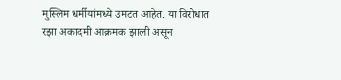मुस्लिम धर्मीयांमध्ये उमटत आहेत. या विरोधात रझा अकादमी आक्रमक झाली असून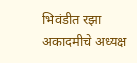भिवंडीत रझा अकादमीचे अध्यक्ष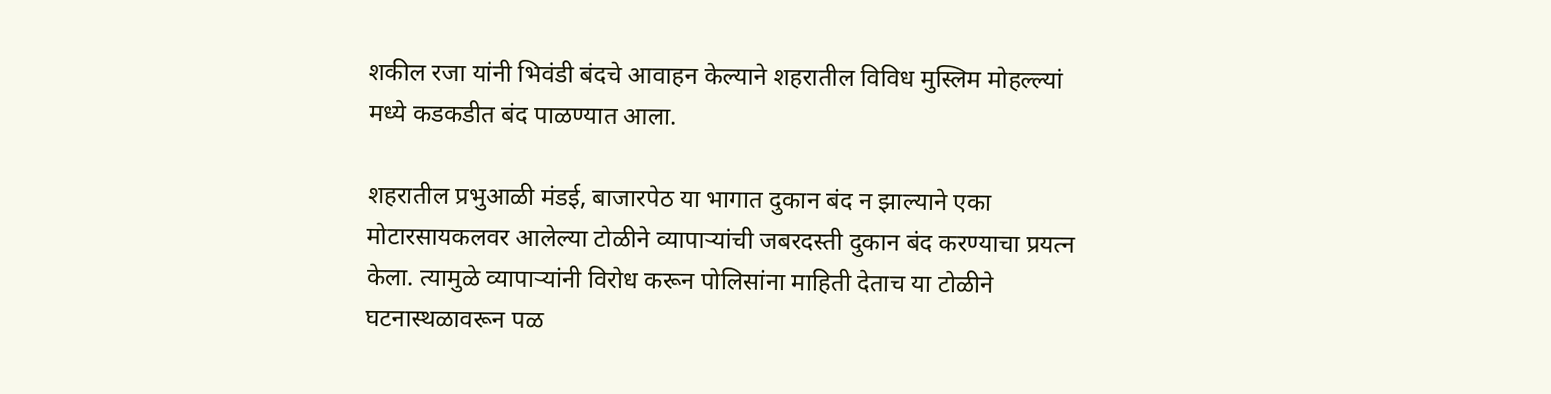शकील रजा यांनी भिवंडी बंदचे आवाहन केल्याने शहरातील विविध मुस्लिम मोहल्ल्यां मध्ये कडकडीत बंद पाळण्यात आला.

शहरातील प्रभुआळी मंडई, बाजारपेठ या भागात दुकान बंद न झाल्याने एका मोटारसायकलवर आलेल्या टोळीने व्यापाऱ्यांची जबरदस्ती दुकान बंद करण्याचा प्रयत्न केला. त्यामुळे व्यापाऱ्यांनी विरोध करून पोलिसांना माहिती देताच या टोळीने घटनास्थळावरून पळ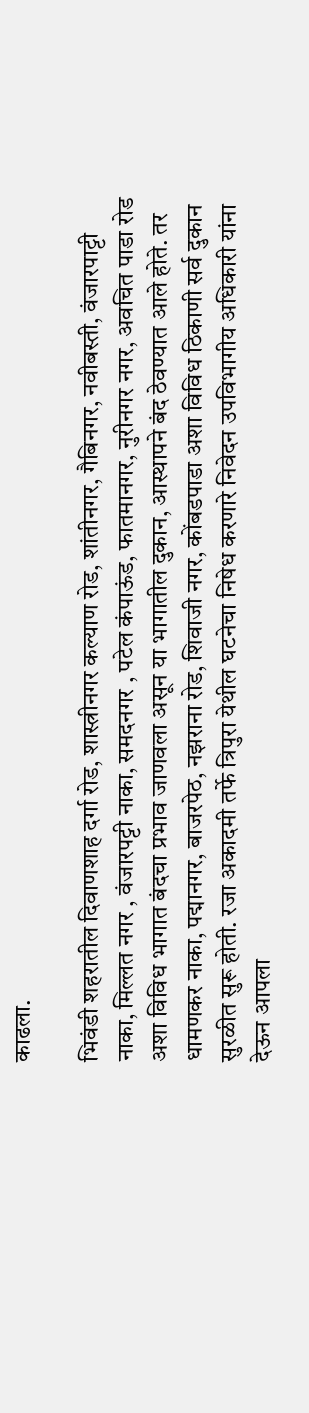काढला.

भिवंडी शहरातील दिवाणशाह दर्गा रोड, शास्त्रीनगर कल्याण रोड, शांतीनगर, गैबिनगर, नवीबस्ती, वंजारपाट्टी नाका, मिल्लत नगर , वंजारपट्टी नाका, समदनगर , पटेल कंपाऊंड, फातमानगर, नुरीनगर नगर, अवचित पाडा रोड अशा विविध भागात बंदचा प्रभाव जाणवला असून या भागातील दुकान, आस्थापने बंद ठेवण्यात आले होते. तर धामणकर नाका, पद्मानगर, बाजरपेठ, नझराना रोड, शिवाजी नगर, कोंबडपाडा अशा विविध ठिकाणी सर्व दुकान सुरळीत सुरू होती. रजा अकादमी तर्फे त्रिपुरा येथील घटनेचा निषेध करणारे निवेदन उपविभागीय अधिकारी यांना देऊन आपला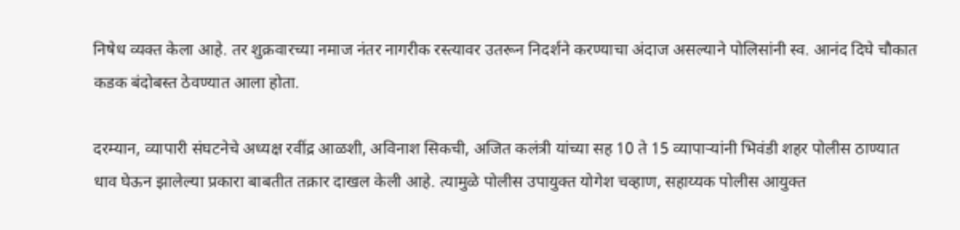निषेध व्यक्त केला आहे. तर शुक्रवारच्या नमाज नंतर नागरीक रस्त्यावर उतरून निदर्शने करण्याचा अंदाज असल्याने पोलिसांनी स्व. आनंद दिघे चौकात कडक बंदोबस्त ठेवण्यात आला होता.

दरम्यान, व्यापारी संघटनेचे अध्यक्ष रवींद्र आळशी, अविनाश सिकची, अजित कलंत्री यांच्या सह 10 ते 15 व्यापाऱ्यांनी भिवंडी शहर पोलीस ठाण्यात धाव घेऊन झालेल्या प्रकारा बाबतीत तक्रार दाखल केली आहे. त्यामुळे पोलीस उपायुक्त योगेश चव्हाण, सहाय्यक पोलीस आयुक्त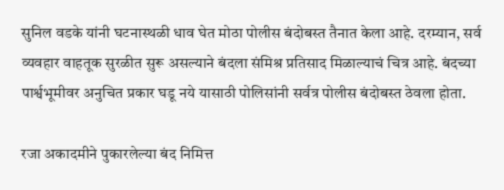सुनिल वडके यांनी घटनास्थळी धाव घेत मोठा पोलीस बंदोबस्त तैनात केला आहे. दरम्यान, सर्व व्यवहार वाहतूक सुरळीत सुरू असल्याने बंदला संमिश्र प्रतिसाद मिळाल्याचं चित्र आहे. बंदच्या पार्श्वभूमीवर अनुचित प्रकार घडू नये यासाठी पोलिसांनी सर्वत्र पोलीस बंदोबस्त ठेवला होता.

रजा अकादमीने पुकारलेल्या बंद निमित्त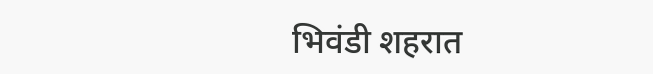भिवंडी शहरात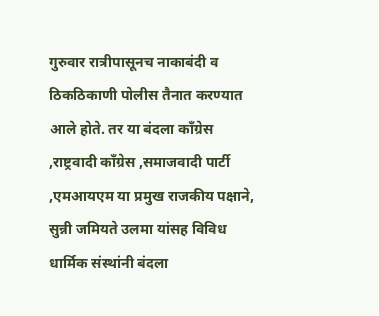गुरुवार रात्रीपासूनच नाकाबंदी व ठिकठिकाणी पोलीस तैनात करण्यात आले होते. तर या बंदला काँग्रेस ,राष्ट्रवादी काँग्रेस ,समाजवादी पार्टी ,एमआयएम या प्रमुख राजकीय पक्षाने, सुन्नी जमियते उलमा यांसह विविध धार्मिक संस्थांनी बंदला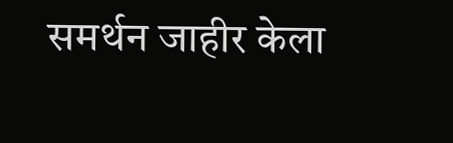समर्थन जाहीर केला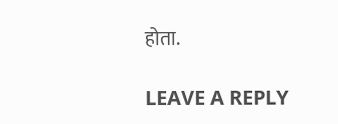होता.

LEAVE A REPLY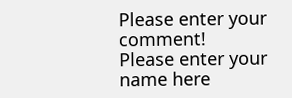Please enter your comment!
Please enter your name here